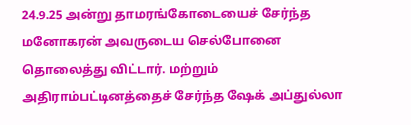24.9.25 அன்று தாமரங்கோடையைச் சேர்ந்த மனோகரன் அவருடைய செல்போனை தொலைத்து விட்டார். மற்றும் அதிராம்பட்டினத்தைச் சேர்ந்த ஷேக் அப்துல்லா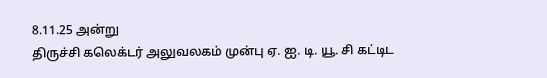8.11.25 அன்று
திருச்சி கலெக்டர் அலுவலகம் முன்பு ஏ. ஐ. டி. யூ. சி கட்டிட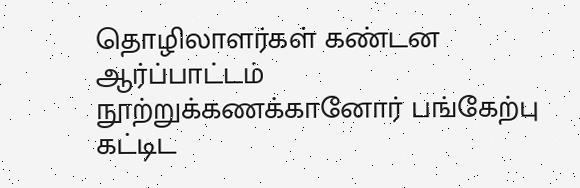தொழிலாளர்கள் கண்டன ஆர்ப்பாட்டம் நூற்றுக்கணக்கானோர் பங்கேற்பு கட்டிட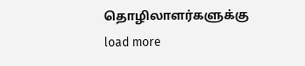தொழிலாளர்களுக்கு
load more